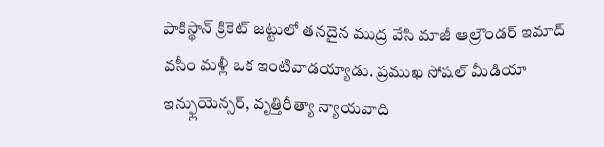పాకిస్థాన్ క్రికెట్ జట్టులో తనదైన ముద్ర వేసి మాజీ ఆల్రౌండర్ ఇమాద్ వసీం మళ్లీ ఒక ఇంటివాడయ్యాడు. ప్రముఖ సోషల్ మీడియా ఇన్ఫ్లుయెన్సర్, వృత్తిరీత్యా న్యాయవాది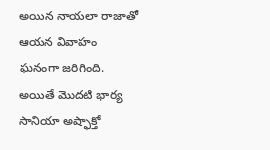అయిన నాయలా రాజాతో ఆయన వివాహం ఘనంగా జరిగింది. అయితే మొదటి భార్య సానియా అష్ఫాక్తో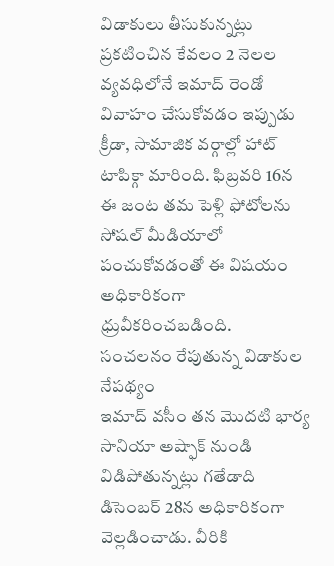విడాకులు తీసుకున్నట్లు ప్రకటించిన కేవలం 2 నెలల వ్యవధిలోనే ఇమాద్ రెండో వివాహం చేసుకోవడం ఇప్పుడు క్రీడా, సామాజిక వర్గాల్లో హాట్ టాపిక్గా మారింది. ఫిబ్రవరి 16న ఈ జంట తమ పెళ్లి ఫోటోలను సోషల్ మీడియాలో పంచుకోవడంతో ఈ విషయం అధికారికంగా ధ్రువీకరించబడింది.
సంచలనం రేపుతున్న విడాకుల నేపథ్యం
ఇమాద్ వసీం తన మొదటి భార్య సానియా అష్ఫాక్ నుండి విడిపోతున్నట్లు గతేడాది డిసెంబర్ 28న అధికారికంగా వెల్లడించాడు. వీరికి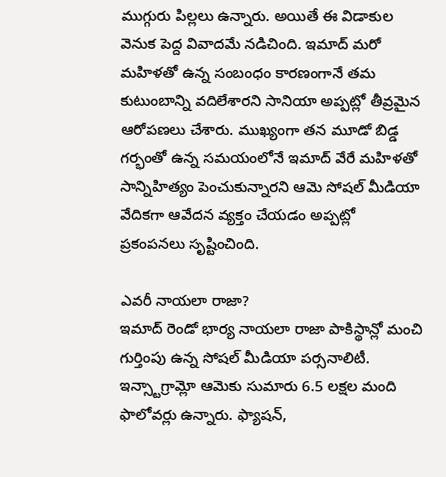ముగ్గురు పిల్లలు ఉన్నారు. అయితే ఈ విడాకుల వెనుక పెద్ద వివాదమే నడిచింది. ఇమాద్ మరో మహిళతో ఉన్న సంబంధం కారణంగానే తమ కుటుంబాన్ని వదిలేశారని సానియా అప్పట్లో తీవ్రమైన ఆరోపణలు చేశారు. ముఖ్యంగా తన మూడో బిడ్డ గర్భంతో ఉన్న సమయంలోనే ఇమాద్ వేరే మహిళతో సాన్నిహిత్యం పెంచుకున్నారని ఆమె సోషల్ మీడియా వేదికగా ఆవేదన వ్యక్తం చేయడం అప్పట్లో ప్రకంపనలు సృష్టించింది.

ఎవరీ నాయలా రాజా?
ఇమాద్ రెండో భార్య నాయలా రాజా పాకిస్థాన్లో మంచి గుర్తింపు ఉన్న సోషల్ మీడియా పర్సనాలిటీ. ఇన్స్టాగ్రామ్లో ఆమెకు సుమారు 6.5 లక్షల మంది ఫాలోవర్లు ఉన్నారు. ఫ్యాషన్,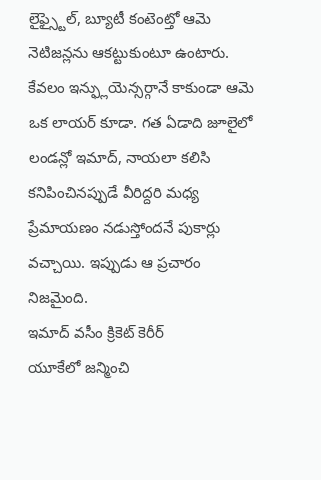లైఫ్స్టైల్, బ్యూటీ కంటెంట్తో ఆమె నెటిజన్లను ఆకట్టుకుంటూ ఉంటారు. కేవలం ఇన్ఫ్లుయెన్సర్గానే కాకుండా ఆమె ఒక లాయర్ కూడా. గత ఏడాది జూలైలో లండన్లో ఇమాద్, నాయలా కలిసి కనిపించినప్పుడే వీరిద్దరి మధ్య ప్రేమాయణం నడుస్తోందనే పుకార్లు వచ్చాయి. ఇప్పుడు ఆ ప్రచారం నిజమైంది.
ఇమాద్ వసీం క్రికెట్ కెరీర్
యూకేలో జన్మించి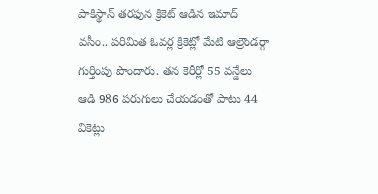పాకిస్థాన్ తరఫున క్రికెట్ ఆడిన ఇమాద్ వసీం.. పరిమిత ఓవర్ల క్రికెట్లో మేటి ఆల్రౌండర్గా గుర్తింపు పొందారు. తన కెరీర్లో 55 వన్డేలు ఆడి 986 పరుగులు చేయడంతో పాటు 44 వికెట్లు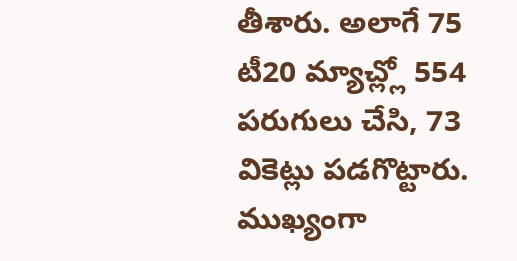తీశారు. అలాగే 75 టీ20 మ్యాచ్ల్లో 554 పరుగులు చేసి, 73 వికెట్లు పడగొట్టారు. ముఖ్యంగా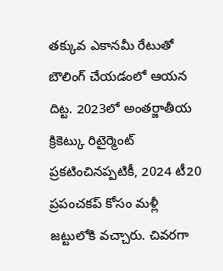తక్కువ ఎకానమీ రేటుతో బౌలింగ్ చేయడంలో ఆయన దిట్ట. 2023లో అంతర్జాతీయ క్రికెట్కు రిటైర్మెంట్ ప్రకటించినప్పటికీ, 2024 టీ20 ప్రపంచకప్ కోసం మళ్లీ జట్టులోకి వచ్చారు. చివరగా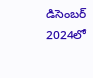డిసెంబర్ 2024లో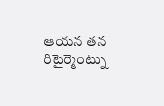ఆయన తన రిటైర్మెంట్ను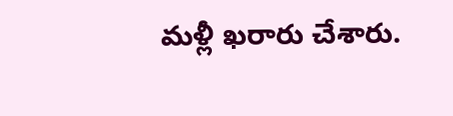మళ్లీ ఖరారు చేశారు.